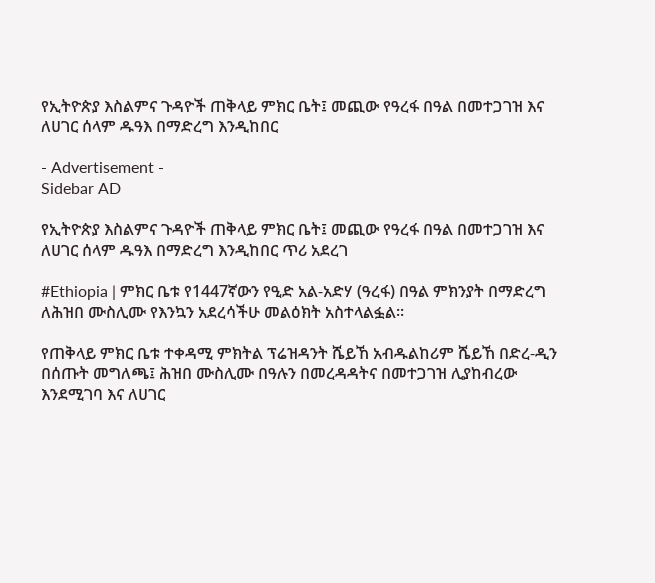የኢትዮጵያ እስልምና ጉዳዮች ጠቅላይ ምክር ቤት፤ መጪው የዓረፋ በዓል በመተጋገዝ እና ለሀገር ሰላም ዱዓእ በማድረግ እንዲከበር

- Advertisement -
Sidebar AD

የኢትዮጵያ እስልምና ጉዳዮች ጠቅላይ ምክር ቤት፤ መጪው የዓረፋ በዓል በመተጋገዝ እና ለሀገር ሰላም ዱዓእ በማድረግ እንዲከበር ጥሪ አደረገ

#Ethiopia | ምክር ቤቱ የ1447ኛውን የዒድ አል-አድሃ (ዓረፋ) በዓል ምክንያት በማድረግ ለሕዝበ ሙስሊሙ የእንኳን አደረሳችሁ መልዕክት አስተላልፏል፡፡

የጠቅላይ ምክር ቤቱ ተቀዳሚ ምክትል ፕሬዝዳንት ሼይኸ አብዱልከሪም ሼይኸ በድረ-ዲን በሰጡት መግለጫ፤ ሕዝበ ሙስሊሙ በዓሉን በመረዳዳትና በመተጋገዝ ሊያከብረው እንደሚገባ እና ለሀገር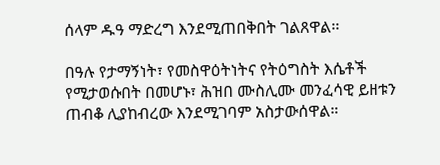ሰላም ዱዓ ማድረግ እንደሚጠበቅበት ገልጸዋል፡፡

በዓሉ የታማኝነት፣ የመስዋዕትነትና የትዕግስት እሴቶች የሚታወሱበት በመሆኑ፣ ሕዝበ ሙስሊሙ መንፈሳዊ ይዘቱን ጠብቆ ሊያከብረው እንደሚገባም አስታውሰዋል።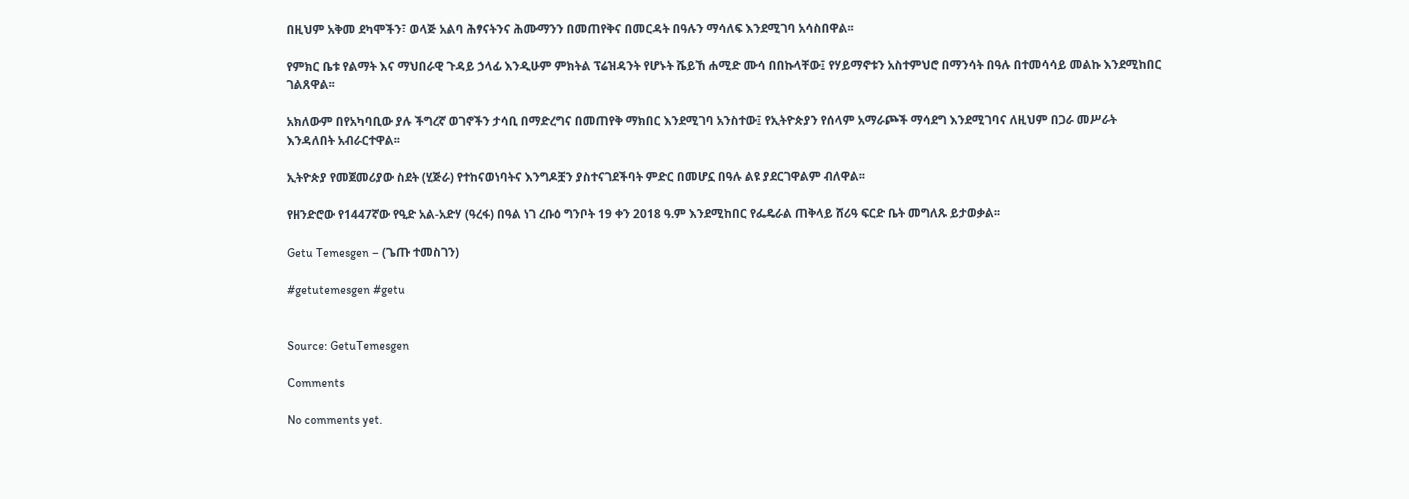በዚህም አቅመ ደካሞችን፣ ወላጅ አልባ ሕፃናትንና ሕሙማንን በመጠየቅና በመርዳት በዓሉን ማሳለፍ እንደሚገባ አሳስበዋል፡፡

የምክር ቤቱ የልማት እና ማህበራዊ ጉዳይ ኃላፊ እንዲሁም ምክትል ፕሬዝዳንት የሆኑት ሼይኸ ሐሚድ ሙሳ በበኩላቸው፤ የሃይማኖቱን አስተምህሮ በማንሳት በዓሉ በተመሳሳይ መልኩ እንደሚከበር ገልጸዋል፡፡

አክለውም በየአካባቢው ያሉ ችግረኛ ወገኖችን ታሳቢ በማድረግና በመጠየቅ ማክበር እንደሚገባ አንስተው፤ የኢትዮጵያን የሰላም አማራጮች ማሳደግ እንደሚገባና ለዚህም በጋራ መሥራት እንዳለበት አብራርተዋል፡፡

ኢትዮጵያ የመጀመሪያው ስደት (ሂጅራ) የተከናወነባትና እንግዶቿን ያስተናገደችባት ምድር በመሆኗ በዓሉ ልዩ ያደርገዋልም ብለዋል፡፡

የዘንድሮው የ1447ኛው የዒድ አል-አድሃ (ዓረፋ) በዓል ነገ ረቡዕ ግንቦት 19 ቀን 2018 ዓ.ም እንደሚከበር የፌዴራል ጠቅላይ ሸሪዓ ፍርድ ቤት መግለጹ ይታወቃል፡፡

Getu Temesgen – (ጌጡ ተመስገን)

#getutemesgen #getu


Source: GetuTemesgen

Comments

No comments yet.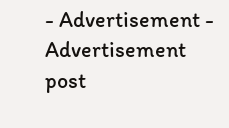- Advertisement -
Advertisement post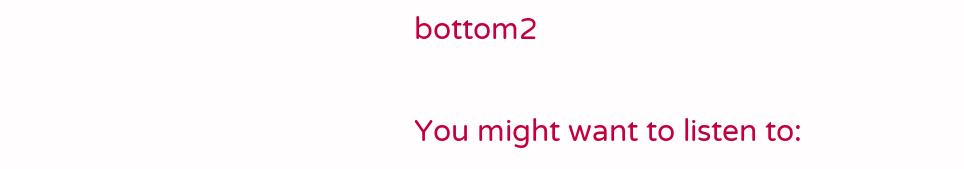bottom2

You might want to listen to: